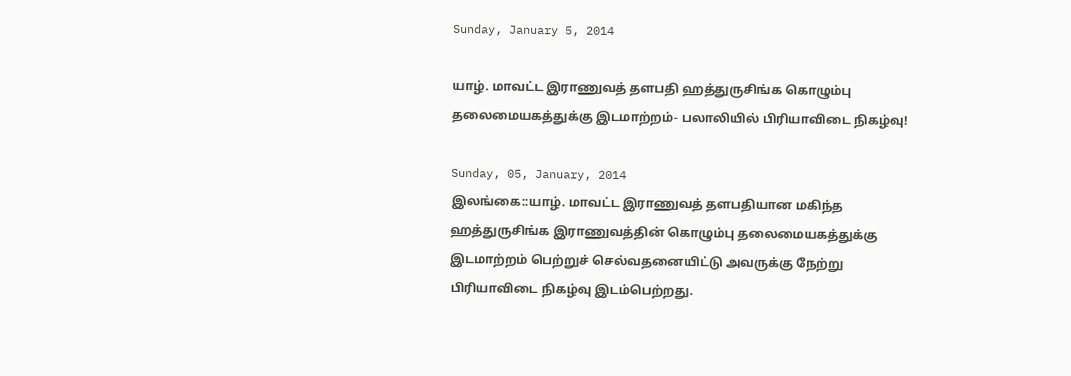Sunday, January 5, 2014

யாழ். மாவட்ட இராணுவத் தளபதி ஹத்துருசிங்க கொழும்பு தலைமையகத்துக்கு இடமாற்றம்- பலாலியில் பிரியாவிடை நிகழ்வு!

Sunday, 05, January, 2014
இலங்கை::யாழ். மாவட்ட இராணுவத் தளபதியான மகிந்த ஹத்துருசிங்க இராணுவத்தின் கொழும்பு தலைமையகத்துக்கு இடமாற்றம் பெற்றுச் செல்வதனையிட்டு அவருக்கு நேற்று பிரியாவிடை நிகழ்வு இடம்பெற்றது.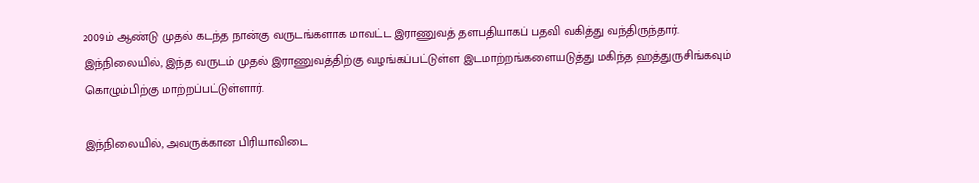2009ம் ஆண்டு முதல் கடந்த நான்கு வருடங்களாக மாவட்ட இராணுவத் தளபதியாகப் பதவி வகித்து வந்திருந்தார். இந்நிலையில், இந்த வருடம் முதல் இராணுவத்திற்கு வழங்கப்பட்டுள்ள இடமாற்றங்களையடுத்து மகிந்த ஹத்துருசிங்கவும் கொழும்பிற்கு மாற்றப்பட்டுள்ளார்.

இந்நிலையில், அவருக்கான பிரியாவிடை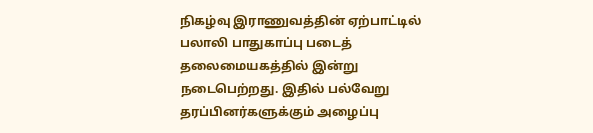நிகழ்வு இராணுவத்தின் ஏற்பாட்டில் பலாலி பாதுகாப்பு படைத் தலைமையகத்தில் இன்று நடைபெற்றது. இதில் பல்வேறு தரப்பினர்களுக்கும் அழைப்பு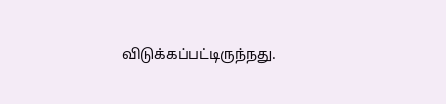விடுக்கப்பட்டிருந்நது.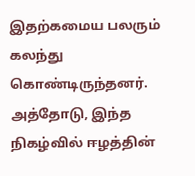இதற்கமைய பலரும் கலந்து கொண்டிருந்தனர். அத்தோடு, இந்த நிகழ்வில் ஈழத்தின்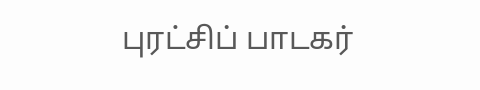புரட்சிப் பாடகர்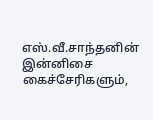எஸ்.வீ.சாந்தனின் இன்னிசை கைச்சேரிகளும்,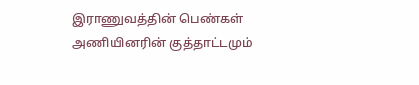இராணுவத்தின் பெண்கள் அணியினரின் குத்தாட்டமும்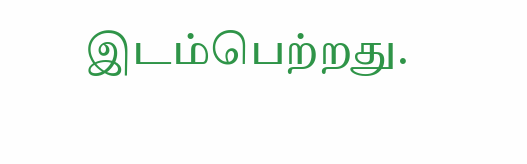இடம்பெற்றது.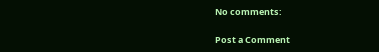No comments:

Post a Comment